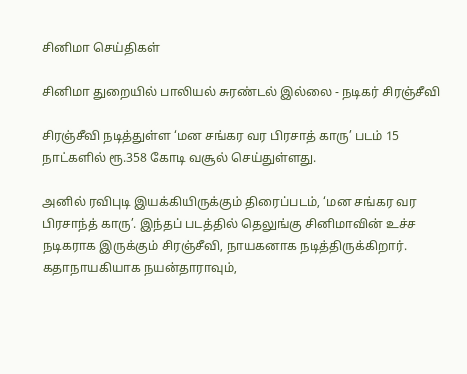சினிமா செய்திகள்

சினிமா துறையில் பாலியல் சுரண்டல் இல்லை - நடிகர் சிரஞ்சீவி

சிரஞ்சீவி நடித்துள்ள ‘மன சங்கர வர பிரசாத் காரு’ படம் 15 நாட்களில் ரூ.358 கோடி வசூல் செய்துள்ளது.

அனில் ரவிபுடி இயக்கியிருக்கும் திரைப்படம், ‘மன சங்கர வர பிரசாந்த் காரு’. இந்தப் படத்தில் தெலுங்கு சினிமாவின் உச்ச நடிகராக இருக்கும் சிரஞ்சீவி, நாயகனாக நடித்திருக்கிறார். கதாநாயகியாக நயன்தாராவும்,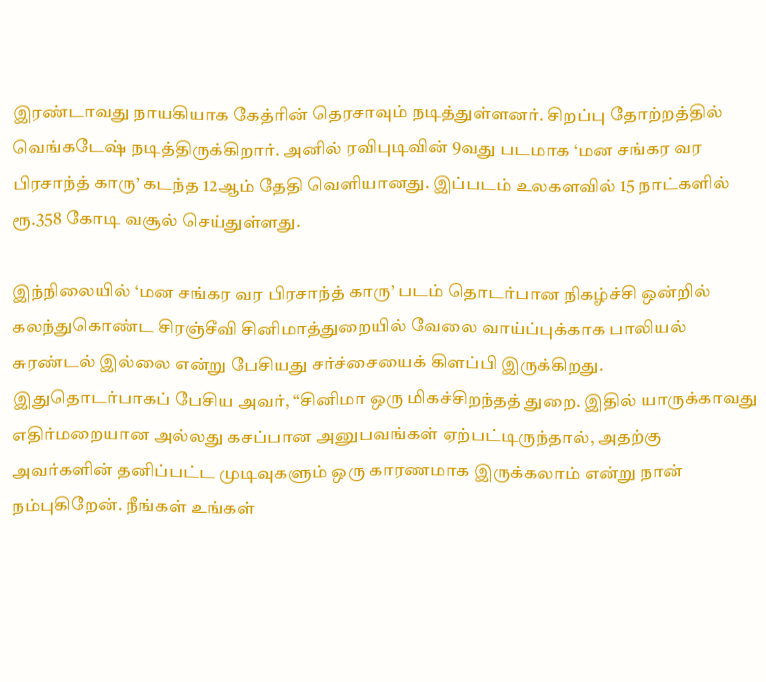இரண்டாவது நாயகியாக கேத்ரின் தெரசாவும் நடித்துள்ளனர். சிறப்பு தோற்றத்தில் வெங்கடேஷ் நடித்திருக்கிறார். அனில் ரவிபுடிவின் 9வது படமாக ‘மன சங்கர வர பிரசாந்த் காரு’ கடந்த 12ஆம் தேதி வெளியானது. இப்படம் உலகளவில் 15 நாட்களில் ரூ.358 கோடி வசூல் செய்துள்ளது.

இந்நிலையில் ‘மன சங்கர வர பிரசாந்த் காரு’ படம் தொடர்பான நிகழ்ச்சி ஒன்றில் கலந்துகொண்ட சிரஞ்சீவி சினிமாத்துறையில் வேலை வாய்ப்புக்காக பாலியல் சுரண்டல் இல்லை என்று பேசியது சர்ச்சையைக் கிளப்பி இருக்கிறது. இதுதொடர்பாகப் பேசிய அவர், “சினிமா ஒரு மிகச்சிறந்தத் துறை. இதில் யாருக்காவது எதிர்மறையான அல்லது கசப்பான அனுபவங்கள் ஏற்பட்டிருந்தால், அதற்கு அவர்களின் தனிப்பட்ட முடிவுகளும் ஒரு காரணமாக இருக்கலாம் என்று நான் நம்புகிறேன். நீங்கள் உங்கள்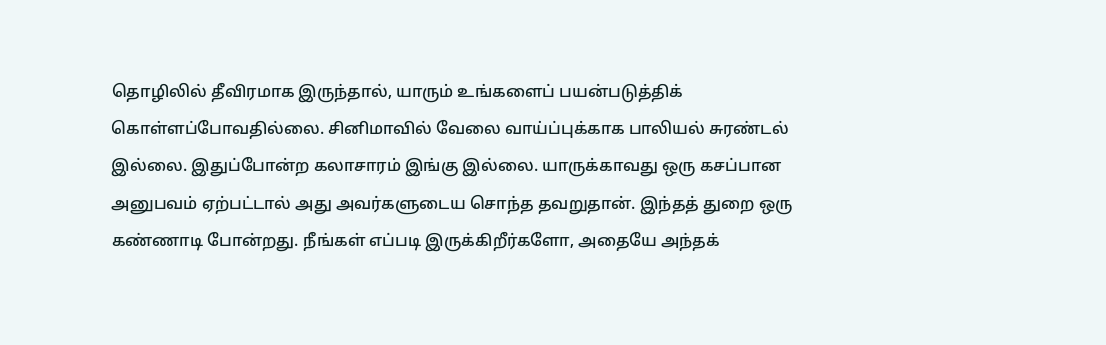தொழிலில் தீவிரமாக இருந்தால், யாரும் உங்களைப் பயன்படுத்திக் கொள்ளப்போவதில்லை. சினிமாவில் வேலை வாய்ப்புக்காக பாலியல் சுரண்டல் இல்லை. இதுப்போன்ற கலாசாரம் இங்கு இல்லை. யாருக்காவது ஒரு கசப்பான அனுபவம் ஏற்பட்டால் அது அவர்களுடைய சொந்த தவறுதான். இந்தத் துறை ஒரு கண்ணாடி போன்றது. நீங்கள் எப்படி இருக்கிறீர்களோ, அதையே அந்தக்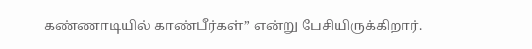கண்ணாடியில் காண்பீர்கள்” என்று பேசியிருக்கிறார்.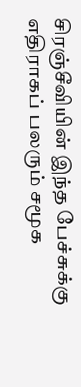சிரஞ்சீவியின் இந்த பேச்சுக்கு எதிராகப் பலரும் சமூக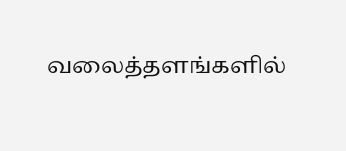வலைத்தளங்களில்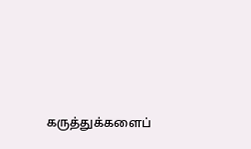கருத்துக்களைப்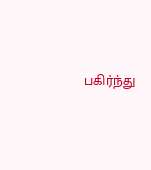பகிர்ந்து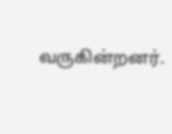வருகின்றனர்.